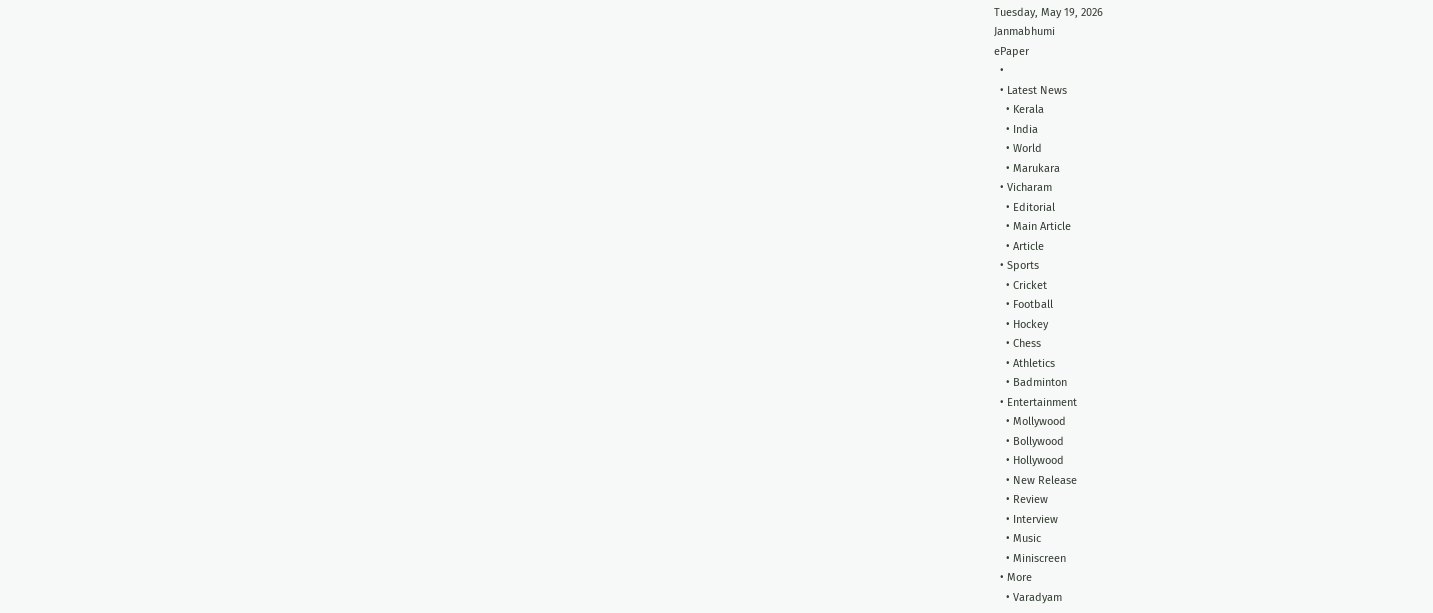Tuesday, May 19, 2026
Janmabhumi
ePaper
  •
  • Latest News
    • Kerala
    • India
    • World
    • Marukara
  • Vicharam
    • Editorial
    • Main Article
    • Article
  • Sports
    • Cricket
    • Football
    • Hockey
    • Chess
    • Athletics
    • Badminton
  • Entertainment
    • Mollywood
    • Bollywood
    • Hollywood
    • New Release
    • Review
    • Interview
    • Music
    • Miniscreen
  • More
    • Varadyam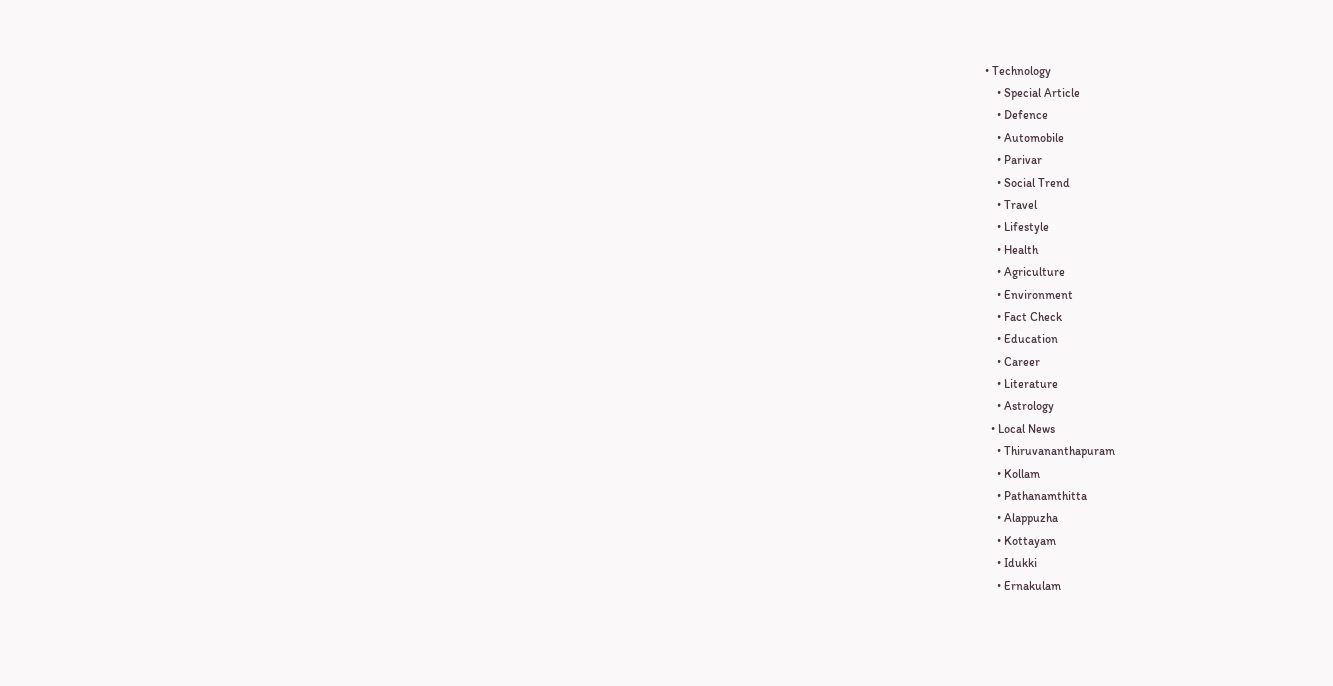• Technology
    • Special Article
    • Defence
    • Automobile
    • Parivar
    • Social Trend
    • Travel
    • Lifestyle
    • Health
    • Agriculture
    • Environment
    • Fact Check
    • Education
    • Career
    • Literature
    • Astrology
  • Local News
    • Thiruvananthapuram
    • Kollam
    • Pathanamthitta
    • Alappuzha
    • Kottayam
    • Idukki
    • Ernakulam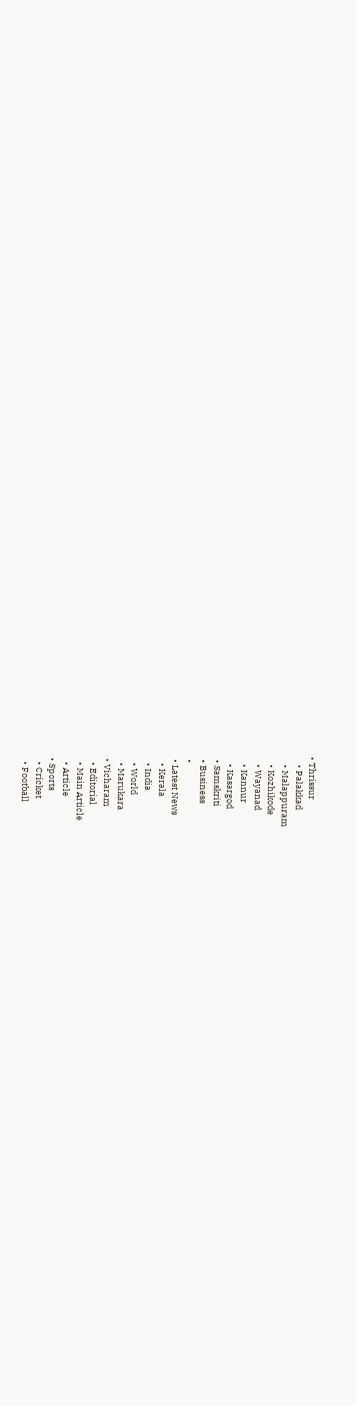• Thrissur
    • Palakkad
    • Malappuram
    • Kozhikode
    • Wayanad
    • Kannur
    • Kasargod
  • Samskriti
  • Business
  •
  • Latest News
    • Kerala
    • India
    • World
    • Marukara
  • Vicharam
    • Editorial
    • Main Article
    • Article
  • Sports
    • Cricket
    • Football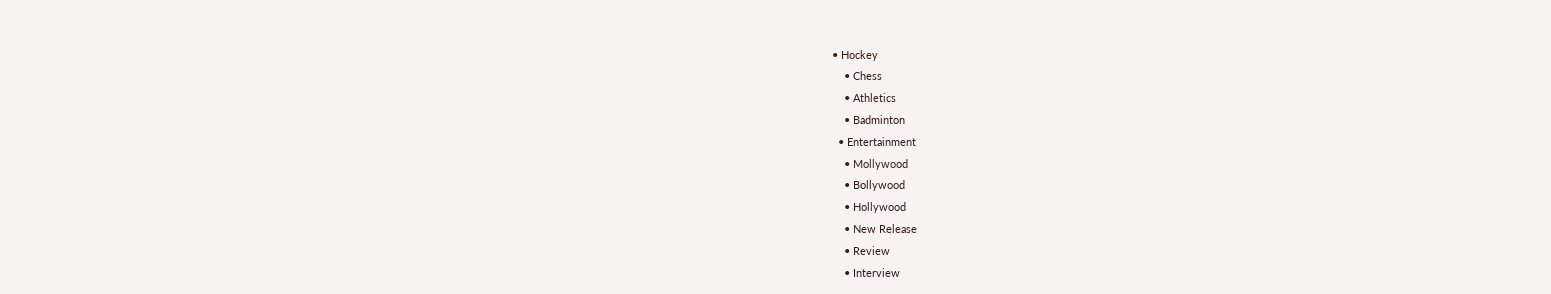• Hockey
    • Chess
    • Athletics
    • Badminton
  • Entertainment
    • Mollywood
    • Bollywood
    • Hollywood
    • New Release
    • Review
    • Interview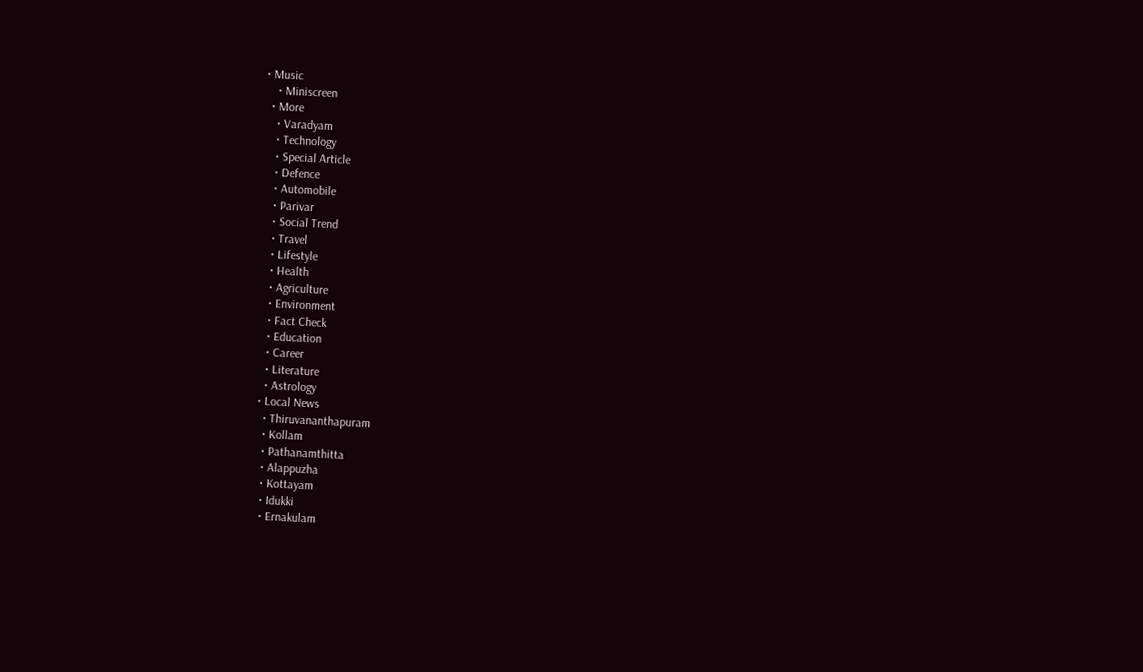• Music
    • Miniscreen
  • More
    • Varadyam
    • Technology
    • Special Article
    • Defence
    • Automobile
    • Parivar
    • Social Trend
    • Travel
    • Lifestyle
    • Health
    • Agriculture
    • Environment
    • Fact Check
    • Education
    • Career
    • Literature
    • Astrology
  • Local News
    • Thiruvananthapuram
    • Kollam
    • Pathanamthitta
    • Alappuzha
    • Kottayam
    • Idukki
    • Ernakulam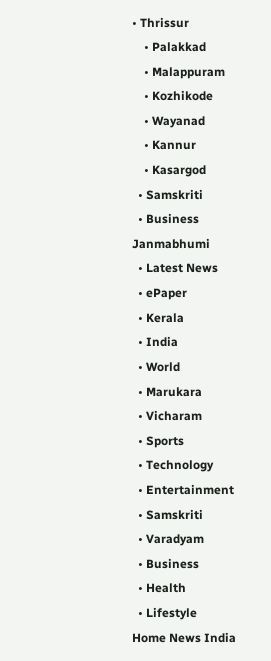• Thrissur
    • Palakkad
    • Malappuram
    • Kozhikode
    • Wayanad
    • Kannur
    • Kasargod
  • Samskriti
  • Business
Janmabhumi
  • Latest News
  • ePaper
  • Kerala
  • India
  • World
  • Marukara
  • Vicharam
  • Sports
  • Technology
  • Entertainment
  • Samskriti
  • Varadyam
  • Business
  • Health
  • Lifestyle
Home News India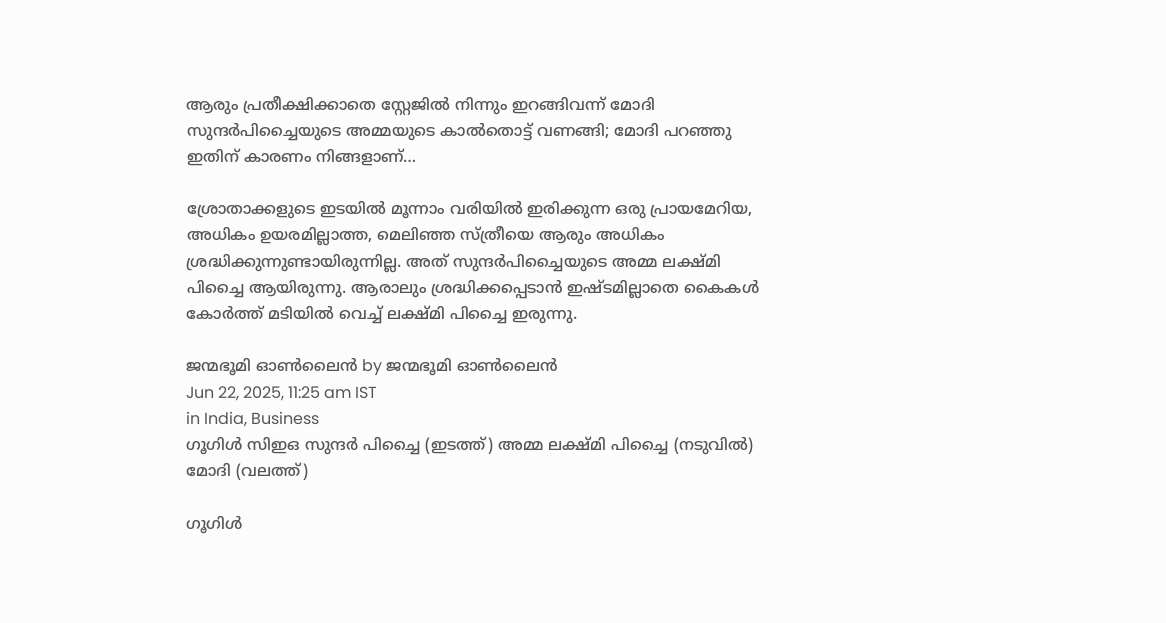ആരും പ്രതീക്ഷിക്കാതെ സ്റ്റേജില്‍ നിന്നും ഇറങ്ങിവന്ന് മോദി സുന്ദര്‍പിച്ചൈയുടെ അമ്മയുടെ കാല്‍തൊട്ട് വണങ്ങി; മോദി പറഞ്ഞു ഇതിന് കാരണം നിങ്ങളാണ്…

ശ്രോതാക്കളുടെ ഇടയില്‍ മൂന്നാം വരിയില്‍ ഇരിക്കുന്ന ഒരു പ്രായമേറിയ, അധികം ഉയരമില്ലാത്ത, മെലിഞ്ഞ സ്ത്രീയെ ആരും അധികം ശ്രദ്ധിക്കുന്നുണ്ടായിരുന്നില്ല. അത് സുന്ദര്‍പിച്ചൈയുടെ അമ്മ ലക്ഷ്മി പിച്ചൈ ആയിരുന്നു. ആരാലും ശ്രദ്ധിക്കപ്പെടാന്‍ ഇഷ്ടമില്ലാതെ കൈകള്‍ കോര്‍ത്ത് മടിയില്‍ വെച്ച് ലക്ഷ്മി പിച്ചൈ ഇരുന്നു.

ജന്മഭൂമി ഓണ്‍ലൈന്‍ by ജന്മഭൂമി ഓണ്‍ലൈന്‍
Jun 22, 2025, 11:25 am IST
in India, Business
ഗൂഗിള്‍ സിഇഒ സുന്ദര്‍ പിച്ചൈ (ഇടത്ത്) അമ്മ ലക്ഷ്മി പിച്ചൈ (നടുവില്‍) മോദി (വലത്ത്)

ഗൂഗിള്‍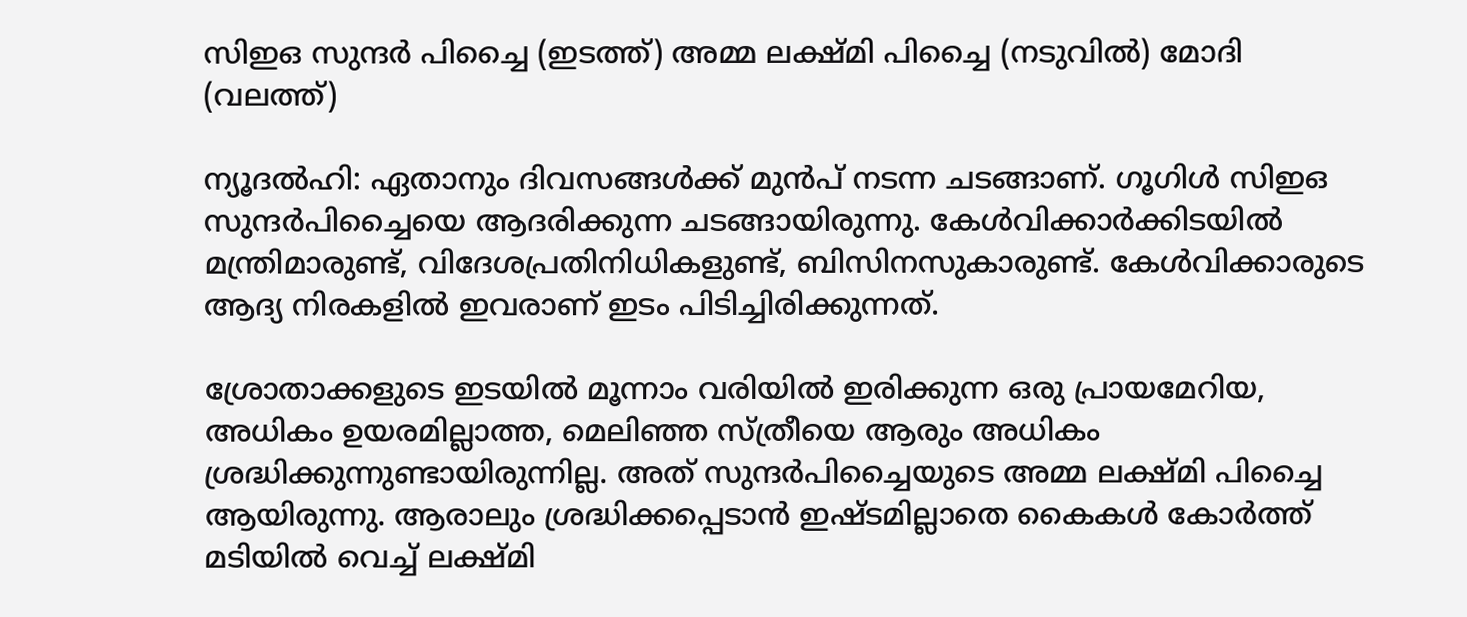സിഇഒ സുന്ദര്‍ പിച്ചൈ (ഇടത്ത്) അമ്മ ലക്ഷ്മി പിച്ചൈ (നടുവില്‍) മോദി (വലത്ത്)

ന്യൂദല്‍ഹി: ഏതാനും ദിവസങ്ങള്‍ക്ക് മുന്‍പ് നടന്ന ചടങ്ങാണ്. ഗൂഗിള്‍ സിഇഒ സുന്ദര്‍പിച്ചൈയെ ആദരിക്കുന്ന ചടങ്ങായിരുന്നു. കേള്‍വിക്കാര്‍ക്കിടയില്‍ മന്ത്രിമാരുണ്ട്, വിദേശപ്രതിനിധികളുണ്ട്, ബിസിനസുകാരുണ്ട്. കേള്‍വിക്കാരുടെ ആദ്യ നിരകളില്‍ ഇവരാണ് ഇടം പിടിച്ചിരിക്കുന്നത്.

ശ്രോതാക്കളുടെ ഇടയില്‍ മൂന്നാം വരിയില്‍ ഇരിക്കുന്ന ഒരു പ്രായമേറിയ, അധികം ഉയരമില്ലാത്ത, മെലിഞ്ഞ സ്ത്രീയെ ആരും അധികം ശ്രദ്ധിക്കുന്നുണ്ടായിരുന്നില്ല. അത് സുന്ദര്‍പിച്ചൈയുടെ അമ്മ ലക്ഷ്മി പിച്ചൈ ആയിരുന്നു. ആരാലും ശ്രദ്ധിക്കപ്പെടാന്‍ ഇഷ്ടമില്ലാതെ കൈകള്‍ കോര്‍ത്ത് മടിയില്‍ വെച്ച് ലക്ഷ്മി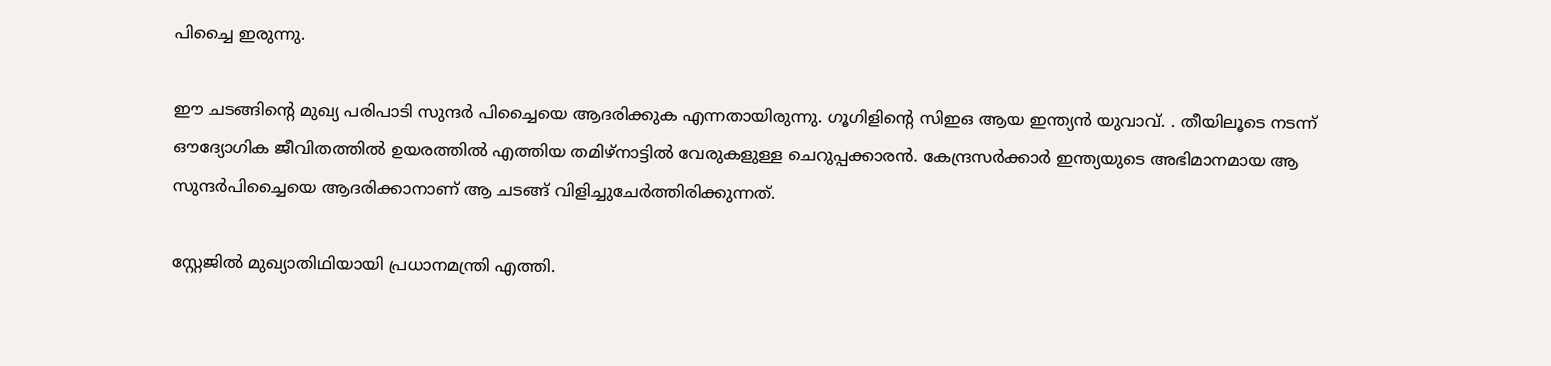പിച്ചൈ ഇരുന്നു.

ഈ ചടങ്ങിന്റെ മുഖ്യ പരിപാടി സുന്ദര്‍ പിച്ചൈയെ ആദരിക്കുക എന്നതായിരുന്നു. ഗൂഗിളിന്റെ സിഇഒ ആയ ഇന്ത്യന്‍ യുവാവ്. . തീയിലൂടെ നടന്ന് ഔദ്യോഗിക ജീവിതത്തില്‍ ഉയരത്തില്‍ എത്തിയ തമിഴ്നാട്ടില്‍ വേരുകളുള്ള ചെറുപ്പക്കാരന്‍. കേന്ദ്രസര്‍ക്കാര്‍ ഇന്ത്യയുടെ അഭിമാനമായ ആ സുന്ദര്‍പിച്ചൈയെ ആദരിക്കാനാണ് ആ ചടങ്ങ് വിളിച്ചുചേര്‍ത്തിരിക്കുന്നത്.

സ്റ്റേജില്‍ മുഖ്യാതിഥിയായി പ്രധാനമന്ത്രി എത്തി.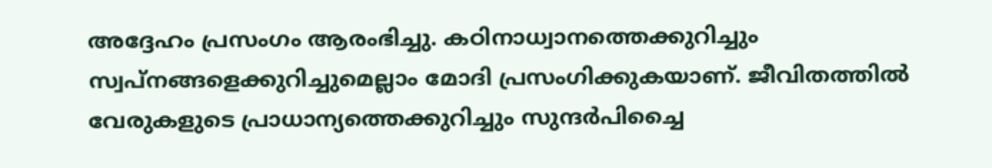അദ്ദേഹം പ്രസംഗം ആരംഭിച്ചു. കഠിനാധ്വാനത്തെക്കുറിച്ചും സ്വപ്നങ്ങളെക്കുറിച്ചുമെല്ലാം മോദി പ്രസംഗിക്കുകയാണ്. ജീവിതത്തില്‍ വേരുകളുടെ പ്രാധാന്യത്തെക്കുറിച്ചും സുന്ദര്‍പിച്ചൈ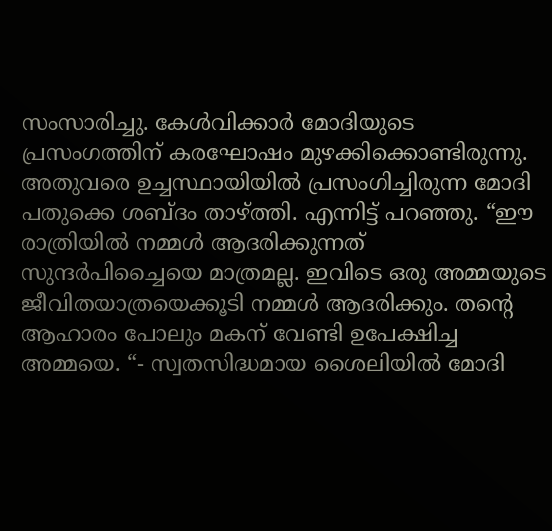സംസാരിച്ചു. കേള്‍വിക്കാര്‍ മോദിയുടെ പ്രസംഗത്തിന് കരഘോഷം മുഴക്കിക്കൊണ്ടിരുന്നു.
അതുവരെ ഉച്ചസ്ഥായിയില്‍ പ്രസംഗിച്ചിരുന്ന മോദി പതുക്കെ ശബ്ദം താഴ്‌ത്തി. എന്നിട്ട് പറഞ്ഞു. “ഈ രാത്രിയില്‍ നമ്മള്‍ ആദരിക്കുന്നത് സുന്ദര്‍പിച്ചൈയെ മാത്രമല്ല. ഇവിടെ ഒരു അമ്മയുടെ ജീവിതയാത്രയെക്കൂടി നമ്മള്‍ ആദരിക്കും. തന്റെ ആഹാരം പോലും മകന് വേണ്ടി ഉപേക്ഷിച്ച അമ്മയെ. “- സ്വതസിദ്ധമായ ശൈലിയില്‍ മോദി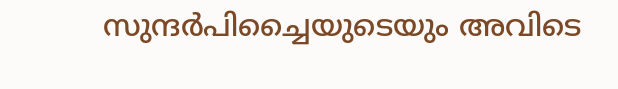സുന്ദര്‍പിച്ചൈയുടെയും അവിടെ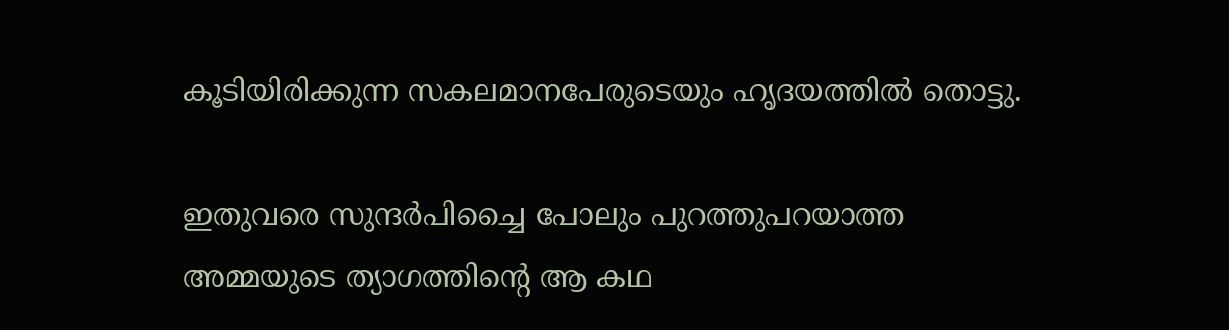കൂടിയിരിക്കുന്ന സകലമാനപേരുടെയും ഹൃദയത്തില്‍ തൊട്ടു.

ഇതുവരെ സുന്ദര്‍പിച്ചൈ പോലും പുറത്തുപറയാത്ത അമ്മയുടെ ത്യാഗത്തിന്റെ ആ കഥ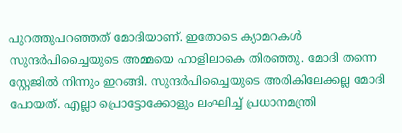പുറത്തുപറഞ്ഞത് മോദിയാണ്. ഇതോടെ ക്യാമറകള്‍ സുന്ദര്‍പിച്ചൈയുടെ അമ്മയെ ഹാളിലാകെ തിരഞ്ഞു. മോദി തന്നെ സ്റ്റേജില്‍ നിന്നും ഇറങ്ങി. സുന്ദര്‍പിച്ചൈയുടെ അരികിലേക്കല്ല മോദി പോയത്. എല്ലാ പ്രൊട്ടോക്കോളും ലംഘിച്ച് പ്രധാനമന്ത്രി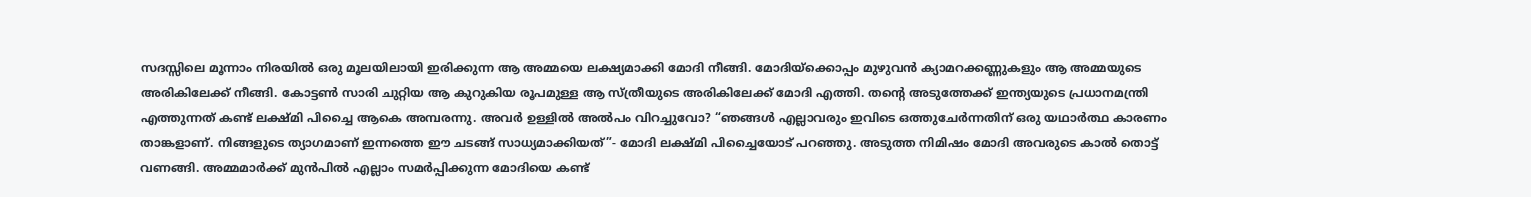സദസ്സിലെ മൂന്നാം നിരയില്‍ ഒരു മൂലയിലായി ഇരിക്കുന്ന ആ അമ്മയെ ലക്ഷ്യമാക്കി മോദി നീങ്ങി. മോദിയ്‌ക്കൊപ്പം മുഴുവന്‍ ക്യാമറക്കണ്ണുകളും ആ അമ്മയുടെ അരികിലേക്ക് നീങ്ങി. കോട്ടണ്‍ സാരി ചുറ്റിയ ആ കുറുകിയ രൂപമുള്ള ആ സ്ത്രീയുടെ അരികിലേക്ക് മോദി എത്തി. തന്റെ അടുത്തേക്ക് ഇന്ത്യയുടെ പ്രധാനമന്ത്രി എത്തുന്നത് കണ്ട് ലക്ഷ്മി പിച്ചൈ ആകെ അമ്പരന്നു. അവര്‍ ഉള്ളില്‍ അല്‍പം വിറച്ചുവോ? “ഞങ്ങള്‍ എല്ലാവരും ഇവിടെ ഒത്തുചേര്‍ന്നതിന് ഒരു യഥാര്‍ത്ഥ കാരണം താങ്കളാണ്. നിങ്ങളുടെ ത്യാഗമാണ് ഇന്നത്തെ ഈ ചടങ്ങ് സാധ്യമാക്കിയത്”- മോദി ലക്ഷ്മി പിച്ചൈയോട് പറഞ്ഞു. അടുത്ത നിമിഷം മോദി അവരുടെ കാല്‍ തൊട്ട് വണങ്ങി. അമ്മമാര്‍ക്ക് മുന്‍പില്‍ എല്ലാം സമര്‍പ്പിക്കുന്ന മോദിയെ കണ്ട്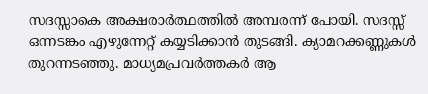സദസ്സാകെ അക്ഷരാര്‍ത്ഥത്തില്‍ അമ്പരന്ന് പോയി. സദസ്സ് ഒന്നടങ്കം എഴുന്നേറ്റ് കയ്യടിക്കാന്‍ തുടങ്ങി. ക്യാമറക്കണ്ണുകള്‍ തുറന്നടഞ്ഞു. മാധ്യമപ്രവര്‍ത്തകര്‍ ആ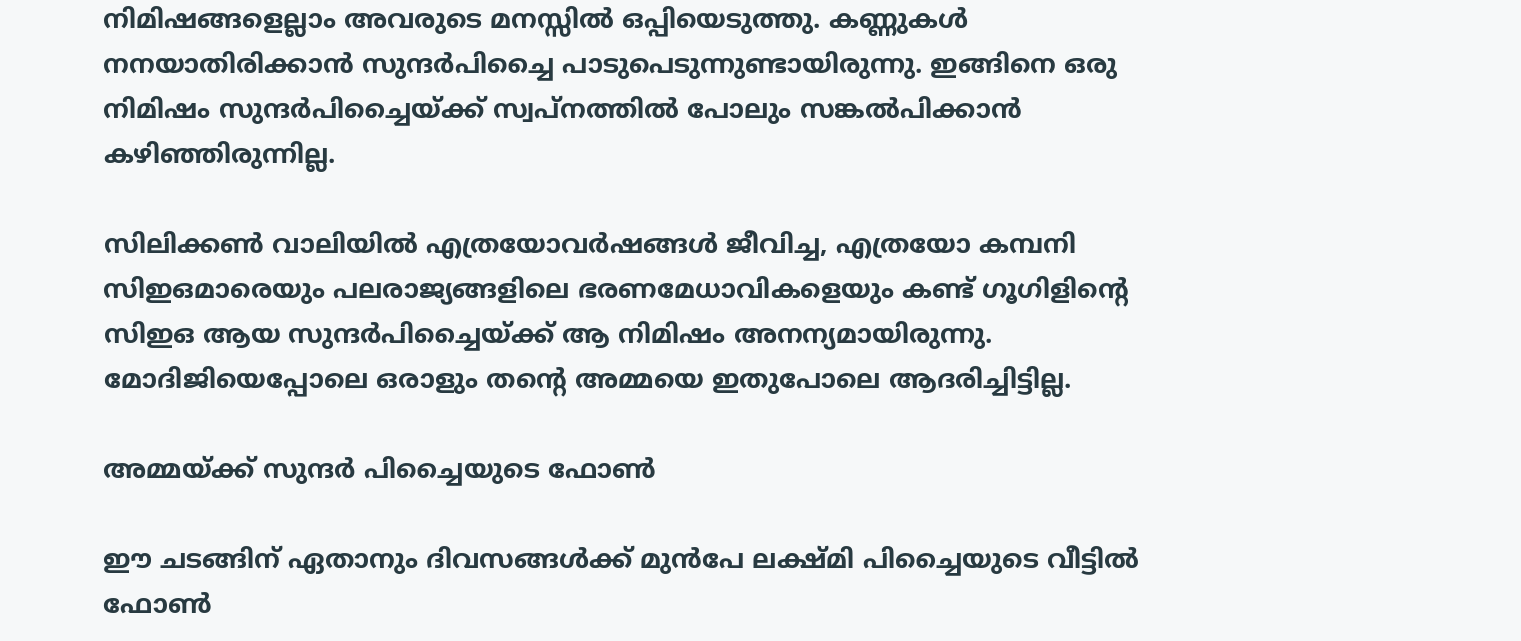നിമിഷങ്ങളെല്ലാം അവരുടെ മനസ്സില്‍ ഒപ്പിയെടുത്തു. കണ്ണുകള്‍ നനയാതിരിക്കാന്‍ സുന്ദര്‍പിച്ചൈ പാടുപെടുന്നുണ്ടായിരുന്നു. ഇങ്ങിനെ ഒരു നിമിഷം സുന്ദര്‍പിച്ചൈയ്‌ക്ക് സ്വപ്നത്തില്‍ പോലും സങ്കല്‍പിക്കാന്‍ കഴിഞ്ഞിരുന്നില്ല.

സിലിക്കണ്‍ വാലിയില്‍ എത്രയോവര്‍ഷങ്ങള്‍ ജീവിച്ച, എത്രയോ കമ്പനി സിഇഒമാരെയും പലരാജ്യങ്ങളിലെ ഭരണമേധാവികളെയും കണ്ട് ഗൂഗിളിന്റെ സിഇഒ ആയ സുന്ദര്‍പിച്ചൈയ്‌ക്ക് ആ നിമിഷം അനന്യമായിരുന്നു. മോദിജിയെപ്പോലെ ഒരാളും തന്റെ അമ്മയെ ഇതുപോലെ ആദരിച്ചിട്ടില്ല.

അമ്മയ്‌ക്ക് സുന്ദര്‍ പിച്ചൈയുടെ ഫോണ്‍

ഈ ചടങ്ങിന് ഏതാനും ദിവസങ്ങള്‍ക്ക് മുന്‍പേ ലക്ഷ്മി പിച്ചൈയുടെ വീട്ടില്‍ ഫോണ്‍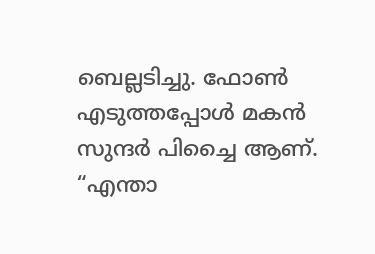ബെല്ലടിച്ചു. ഫോണ്‍ എടുത്തപ്പോള്‍ മകന്‍ സുന്ദര്‍ പിച്ചൈ ആണ്. “എന്താ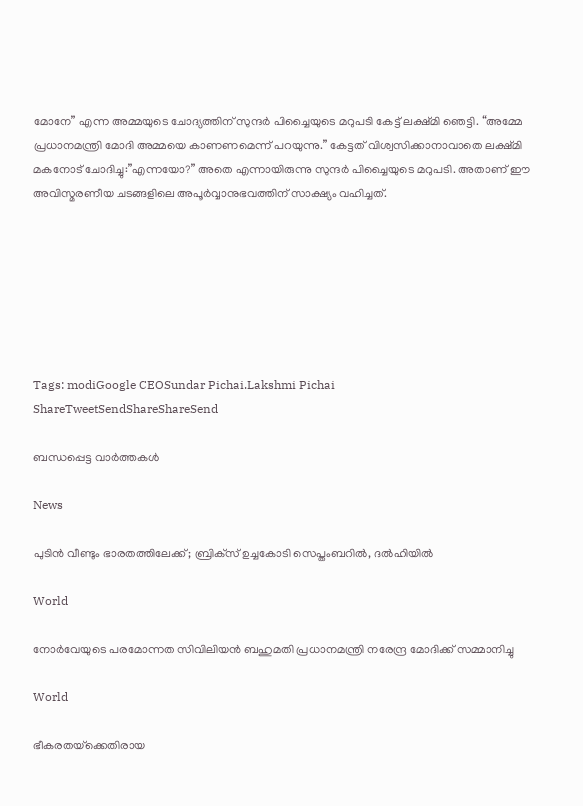മോനേ” എന്ന അമ്മയുടെ ചോദ്യത്തിന് സുന്ദര്‍ പിച്ചൈയുടെ മറുപടി കേട്ട് ലക്ഷ്മി ഞെട്ടി. “അമ്മേ പ്രധാനമന്ത്രി മോദി അമ്മയെ കാണണമെന്ന് പറയുന്നു.” കേട്ടത് വിശ്വസിക്കാനാവാതെ ലക്ഷ്മി മകനോട് ചോദിച്ചു:”എന്നയോ?” അതെ എന്നായിരുന്നു സുന്ദര്‍ പിച്ചൈയുടെ മറുപടി. അതാണ് ഈ അവിസ്മരണീയ ചടങ്ങളിലെ അപൂര്‍വ്വാനുഭവത്തിന് സാക്ഷ്യം വഹിച്ചത്.







Tags: modiGoogle CEOSundar Pichai.Lakshmi Pichai
ShareTweetSendShareShareSend

ബന്ധപ്പെട്ട വാര്‍ത്തകള്‍

News

പുടിൻ വീണ്ടും ഭാരതത്തിലേക്ക്; ബ്രിക്‌സ് ഉച്ചകോടി സെപ്തംബറിൽ, ദൽഹിയിൽ

World

നോർവേയുടെ പരമോന്നത സിവിലിയൻ ബഹുമതി പ്രധാനമന്ത്രി നരേന്ദ്ര മോദിക്ക് സമ്മാനിച്ചു

World

ഭീകരതയ്‌ക്കെതിരായ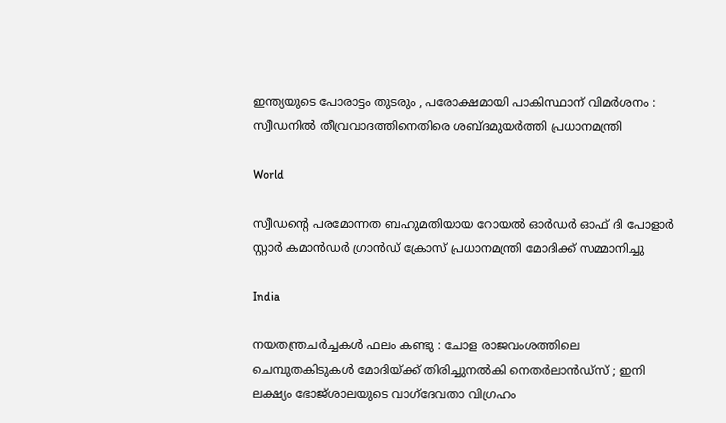ഇന്ത്യയുടെ പോരാട്ടം തുടരും , പരോക്ഷമായി പാകിസ്ഥാന് വിമർശനം : സ്വീഡനിൽ തീവ്രവാദത്തിനെതിരെ ശബ്‌ദമുയർത്തി പ്രധാനമന്ത്രി

World

സ്വീഡന്റെ പരമോന്നത ബഹുമതിയായ റോയൽ ഓർഡർ ഓഫ് ദി പോളാർ സ്റ്റാർ കമാൻഡർ ഗ്രാൻഡ് ക്രോസ് പ്രധാനമന്ത്രി മോദിക്ക് സമ്മാനിച്ചു

India

നയതന്ത്രചർച്ചകൾ ഫലം കണ്ടു : ചോള രാജവംശത്തിലെ ചെമ്പുതകിടുകൾ മോദിയ്‌ക്ക് തിരിച്ചുനൽകി നെതർലാൻഡ്‌സ് ; ഇനി ലക്ഷ്യം ഭോജ്ശാലയുടെ വാഗ്ദേവതാ വിഗ്രഹം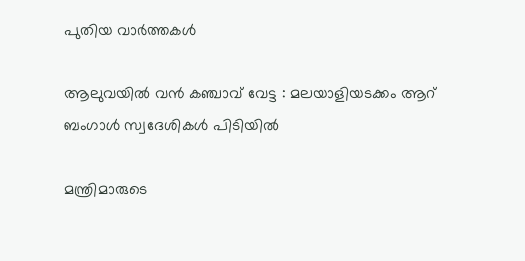പുതിയ വാര്‍ത്തകള്‍

ആലുവയിൽ വൻ കഞ്ചാവ് വേട്ട : മലയാളിയടക്കം ആറ് ബംഗാൾ സ്വദേശികൾ പിടിയിൽ

മന്ത്രിമാരുടെ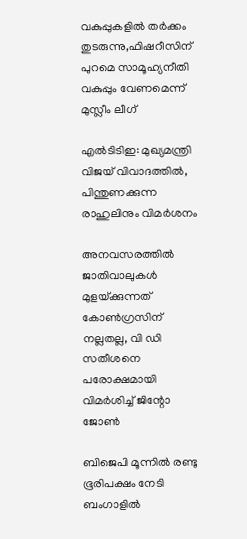വകുപ്പുകളില്‍ തര്‍ക്കം തുടരുന്നു,ഫിഷറീസിന് പുറമെ സാമൂഹ്യനീതി വകുപ്പും വേണമെന്ന് മുസ്ലീം ലീഗ്

എൽടിടിഇ: മുഖ്യമന്ത്രി വിജയ് വിവാദത്തിൽ, പിന്തുണക്കുന്ന രാഹുലിനും വിമർശനം

അനവസരത്തില്‍ ജാതിവാലുകള്‍ മുളയ്‌ക്കുന്നത് കോണ്‍ഗ്രസിന് നല്ലതല്ല, വി ഡി സതീശനെ പരോക്ഷമായി വിമര്‍ശിച്ച് ജിന്റോ ജോണ്‍

ബിജെപി മൂന്നില്‍ രണ്ടു ഭൂരിപക്ഷം നേടി ബംഗാളില്‍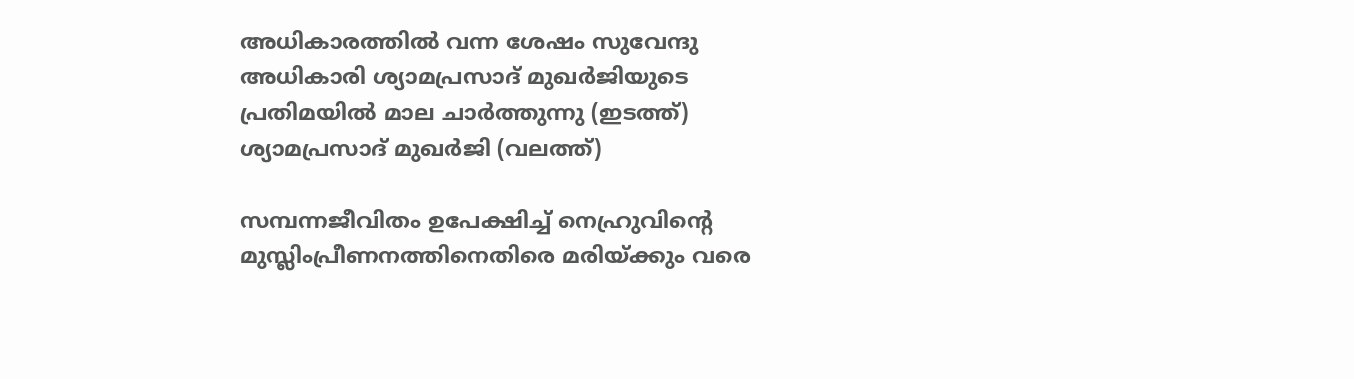അധികാരത്തില്‍ വന്ന ശേഷം സുവേന്ദു അധികാരി ശ്യാമപ്രസാദ് മുഖര്‍ജിയുടെ പ്രതിമയില്‍ മാല ചാര്‍ത്തുന്നു (ഇടത്ത്) ശ്യാമപ്രസാദ് മുഖര്‍ജി (വലത്ത്)

സമ്പന്നജീവിതം ഉപേക്ഷിച്ച് നെഹ്രുവിന്റെ മുസ്ലിംപ്രീണനത്തിനെതിരെ മരിയ്‌ക്കും വരെ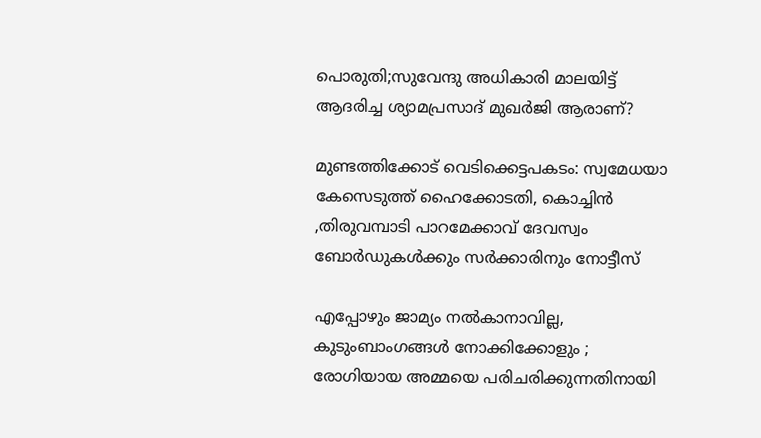പൊരുതി;സുവേന്ദു അധികാരി മാലയിട്ട് ആദരിച്ച ശ്യാമപ്രസാദ് മുഖര്‍ജി ആരാണ്?

മുണ്ടത്തിക്കോട് വെടിക്കെട്ടപകടം: സ്വമേധയാ കേസെടുത്ത് ഹൈക്കോടതി, കൊച്ചിന്‍ ,തിരുവമ്പാടി പാറമേക്കാവ് ദേവസ്വം ബോര്‍ഡുകള്‍ക്കും സര്‍ക്കാരിനും നോട്ടീസ്

എപ്പോഴും ജാമ്യം നൽകാനാവില്ല, കുടുംബാംഗങ്ങൾ നോക്കിക്കോളും ; രോഗിയായ അമ്മയെ പരിചരിക്കുന്നതിനായി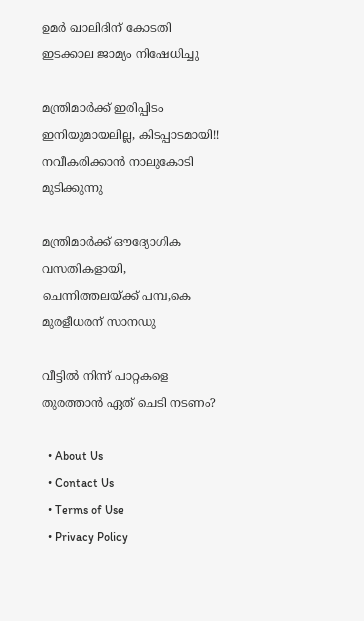ഉമർ ഖാലിദിന് കോടതി ഇടക്കാല ജാമ്യം നിഷേധിച്ചു

മന്ത്രിമാർക്ക് ഇരിപ്പിടം ഇനിയുമായലില്ല, കിടപ്പാടമായി!! നവീകരിക്കാൻ നാലുകോടി മുടിക്കുന്നു

മന്ത്രിമാര്‍ക്ക് ഔദ്യോഗിക വസതികളായി, ചെന്നിത്തലയ്‌ക്ക് പമ്പ,കെ മുരളീധരന് സാനഡു

വീട്ടിൽ നിന്ന് പാറ്റകളെ തുരത്താൻ ഏത് ചെടി നടണം?

  • About Us
  • Contact Us
  • Terms of Use
  • Privacy Policy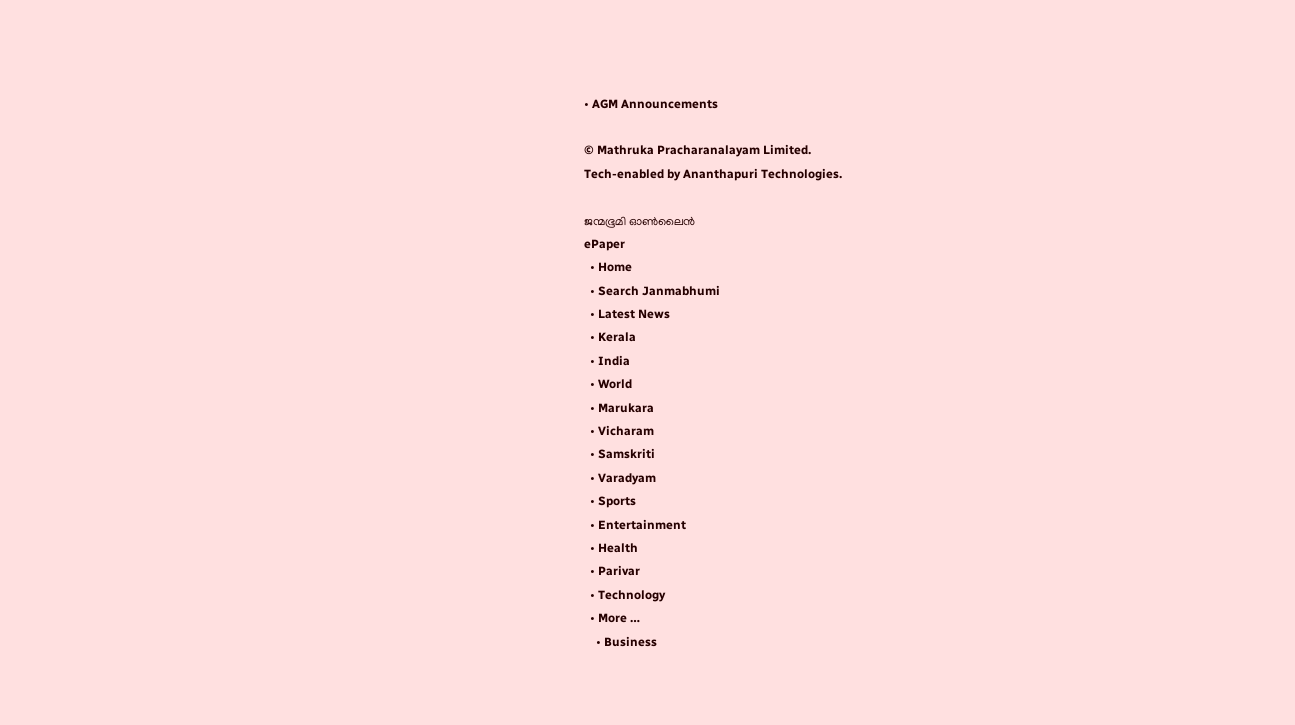• AGM Announcements

© Mathruka Pracharanalayam Limited.
Tech-enabled by Ananthapuri Technologies.

ജന്മഭൂമി ഓണ്‍ലൈന്‍
ePaper
  • Home
  • Search Janmabhumi
  • Latest News
  • Kerala
  • India
  • World
  • Marukara
  • Vicharam
  • Samskriti
  • Varadyam
  • Sports
  • Entertainment
  • Health
  • Parivar
  • Technology
  • More …
    • Business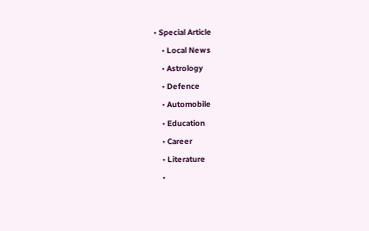• Special Article
    • Local News
    • Astrology
    • Defence
    • Automobile
    • Education
    • Career
    • Literature
    •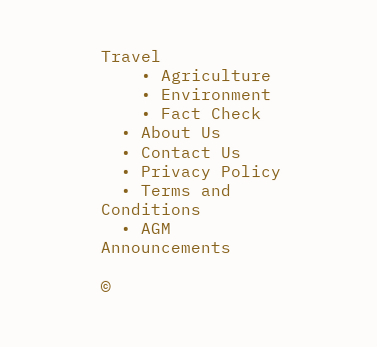Travel
    • Agriculture
    • Environment
    • Fact Check
  • About Us
  • Contact Us
  • Privacy Policy
  • Terms and Conditions
  • AGM Announcements

©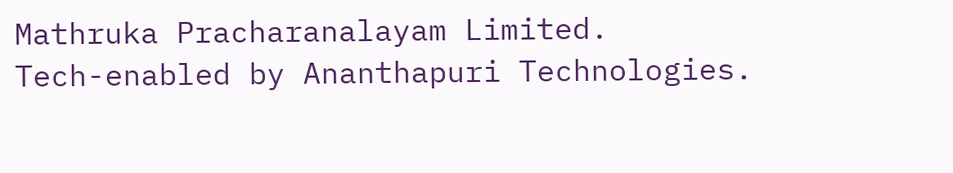Mathruka Pracharanalayam Limited.
Tech-enabled by Ananthapuri Technologies.